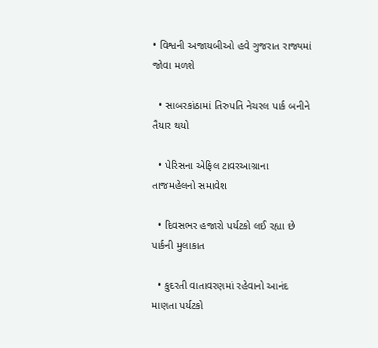• વિશ્વની અજાયબીઓ હવે ગુજરાત રાજ્યમાં જોવા મળશે

  • સાબરકાંઠામાં તિરુપતિ નેચરલ પાર્ક બનીને તૈયાર થયો

  • પેરિસના એફિલ ટાવરઆગ્રાના તાજમહેલનો સમાવેશ

  • દિવસભર હજારો પર્યટકો લઈ રહ્યા છે પાર્કની મુલાકાત

  • કુદરતી વાતાવરણમાં રહેવાનો આનંદ માણતા પર્યટકો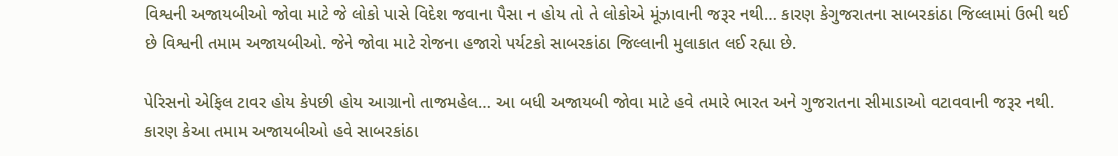વિશ્વની અજાયબીઓ જોવા માટે જે લોકો પાસે વિદેશ જવાના પૈસા ન હોય તો તે લોકોએ મૂંઝાવાની જરૂર નથી… કારણ કેગુજરાતના સાબરકાંઠા જિલ્લામાં ઉભી થઈ છે વિશ્વની તમામ અજાયબીઓ. જેને જોવા માટે રોજના હજારો પર્યટકો સાબરકાંઠા જિલ્લાની મુલાકાત લઈ રહ્યા છે.

પેરિસનો એફિલ ટાવર હોય કેપછી હોય આગ્રાનો તાજમહેલ… આ બધી અજાયબી જોવા માટે હવે તમારે ભારત અને ગુજરાતના સીમાડાઓ વટાવવાની જરૂર નથી. કારણ કેઆ તમામ અજાયબીઓ હવે સાબરકાંઠા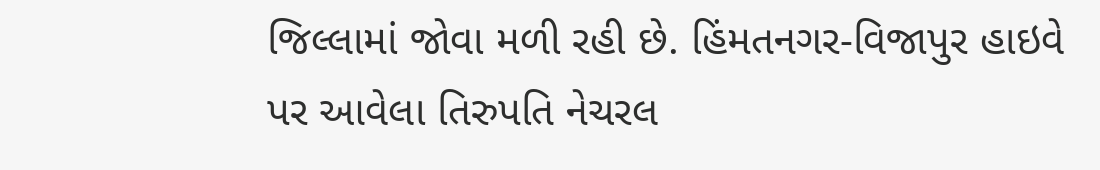જિલ્લામાં જોવા મળી રહી છે. હિંમતનગર-વિજાપુર હાઇવે પર આવેલા તિરુપતિ નેચરલ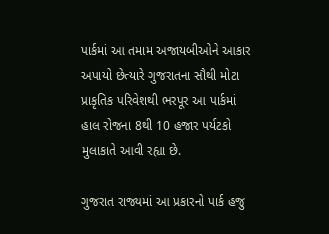પાર્કમાં આ તમામ અજાયબીઓને આકાર અપાયો છેત્યારે ગુજરાતના સૌથી મોટા પ્રાકૃતિક પરિવેશથી ભરપૂર આ પાર્કમાં હાલ રોજના 8થી 10 હજાર પર્યટકો મુલાકાતે આવી રહ્યા છે.

ગુજરાત રાજ્યમાં આ પ્રકારનો પાર્ક હજુ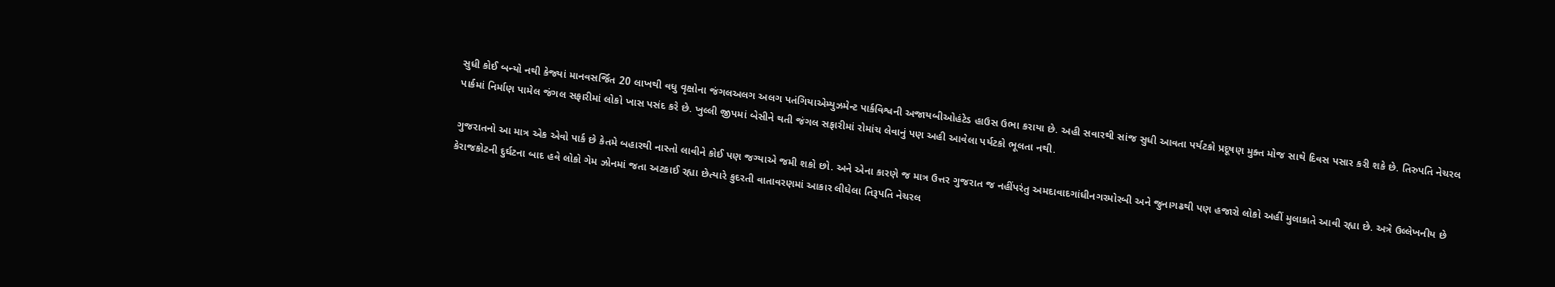સુધી કોઈ બન્યો નથી કેજ્યાં માનવસર્જિત 20 લાખથી વધુ વૃક્ષોના જંગલઅલગ અલગ પતંગિયાએમ્યુઝમેન્ટ પાર્કવિશ્વની અજાયબીઓહંટેડ હાઉસ ઉભા કરાયા છે. અહી સવારથી સાંજ સુધી આવતા પર્યટકો પ્રદૂષણ મુક્ત મોજ સાથે દિવસ પસાર કરી શકે છે. તિરુપતિ નેચરલ પાર્કમાં નિર્માણ પામેલ જંગલ સફારીમાં લોકો ખાસ પસંદ કરે છે. ખુલ્લી જીપમાં બેસીને થતી જંગલ સફારીમાં રોમાંચ લેવાનું પણ અહી આવેલા પર્યટકો ભૂલતા નથી.

ગુજરાતનો આ માત્ર એક એવો પાર્ક છે કેતમે બહારથી નાસ્તો લાવીને કોઈ પણ જગ્યાએ જમી શકો છો. અને એના કારણે જ માત્ર ઉત્તર ગુજરાત જ નહીંપરંતુ અમદાવાદગાંધીનગરમોરબી અને જુનાગઢથી પણ હજારો લોકો અહીં મુલાકાતે આવી રહ્યા છે. અત્રે ઉલ્લેખનીય છે કેરાજકોટની દુર્ઘટના બાદ હવે લોકો ગેમ ઝોનમાં જતા અટકાઈ રહ્યા છેત્યારે કુદરતી વાતાવરણમાં આકાર લીધેલા તિરૂપતિ નેચરલ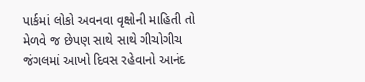પાર્કમાં લોકો અવનવા વૃક્ષોની માહિતી તો મેળવે જ છેપણ સાથે સાથે ગીચોગીચ જંગલમાં આખો દિવસ રહેવાનો આનંદ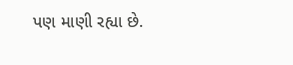પણ માણી રહ્યા છે.